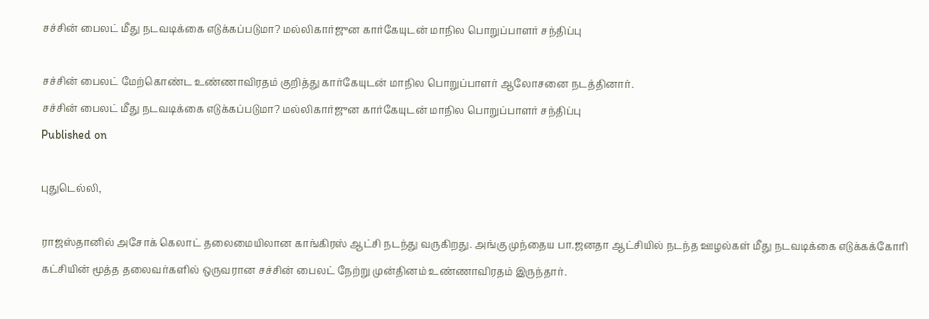சச்சின் பைலட் மீது நடவடிக்கை எடுக்கப்படுமா? மல்லிகார்ஜுன கார்கேயுடன் மாநில பொறுப்பாளர் சந்திப்பு

சச்சின் பைலட் மேற்கொண்ட உண்ணாவிரதம் குறித்து கார்கேயுடன் மாநில பொறுப்பாளர் ஆலோசனை நடத்தினார்.
சச்சின் பைலட் மீது நடவடிக்கை எடுக்கப்படுமா? மல்லிகார்ஜுன கார்கேயுடன் மாநில பொறுப்பாளர் சந்திப்பு
Published on

புதுடெல்லி,

ராஜஸ்தானில் அசோக் கெலாட் தலைமையிலான காங்கிரஸ் ஆட்சி நடந்து வருகிறது. அங்கு முந்தைய பா.ஜனதா ஆட்சியில் நடந்த ஊழல்கள் மீது நடவடிக்கை எடுக்கக்கோரி கட்சியின் மூத்த தலைவர்களில் ஒருவரான சச்சின் பைலட் நேற்று முன்தினம் உண்ணாவிரதம் இருந்தார்.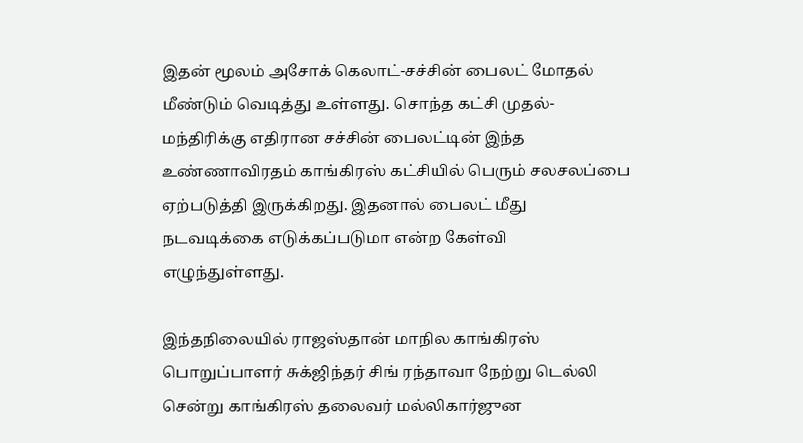இதன் மூலம் அசோக் கெலாட்-சச்சின் பைலட் மோதல் மீண்டும் வெடித்து உள்ளது. சொந்த கட்சி முதல்-மந்திரிக்கு எதிரான சச்சின் பைலட்டின் இந்த உண்ணாவிரதம் காங்கிரஸ் கட்சியில் பெரும் சலசலப்பை ஏற்படுத்தி இருக்கிறது. இதனால் பைலட் மீது நடவடிக்கை எடுக்கப்படுமா என்ற கேள்வி எழுந்துள்ளது.

இந்தநிலையில் ராஜஸ்தான் மாநில காங்கிரஸ் பொறுப்பாளர் சுக்ஜிந்தர் சிங் ரந்தாவா நேற்று டெல்லி சென்று காங்கிரஸ் தலைவர் மல்லிகார்ஜுன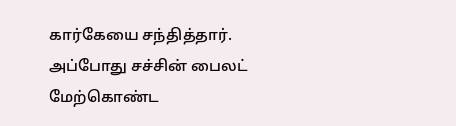கார்கேயை சந்தித்தார். அப்போது சச்சின் பைலட் மேற்கொண்ட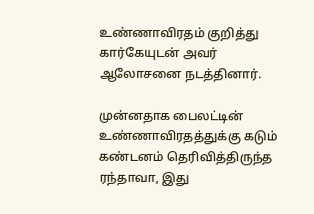உண்ணாவிரதம் குறித்து கார்கேயுடன் அவர் ஆலோசனை நடத்தினார்.

முன்னதாக பைலட்டின் உண்ணாவிரதத்துக்கு கடும் கண்டனம் தெரிவித்திருந்த ரந்தாவா, இது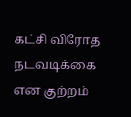கட்சி விரோத நடவடிக்கை என குற்றம்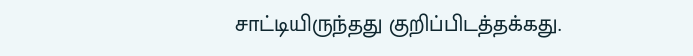சாட்டியிருந்தது குறிப்பிடத்தக்கது.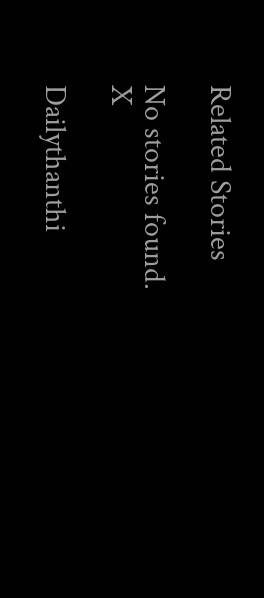Related Stories

No stories found.
X

Dailythanthi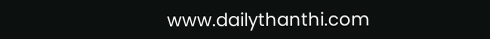www.dailythanthi.com